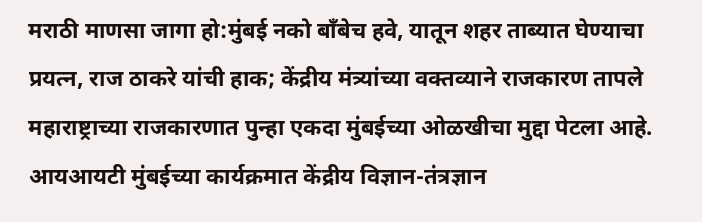मराठी माणसा जागा हो:मुंबई नको बाँबेच हवे, यातून शहर ताब्यात घेण्याचा प्रयत्न, राज ठाकरे यांची हाक; केंद्रीय मंत्र्यांच्या वक्तव्याने राजकारण तापले
महाराष्ट्राच्या राजकारणात पुन्हा एकदा मुंबईच्या ओळखीचा मुद्दा पेटला आहे. आयआयटी मुंबईच्या कार्यक्रमात केंद्रीय विज्ञान-तंत्रज्ञान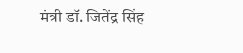मंत्री डॉ. जितेंद्र सिंह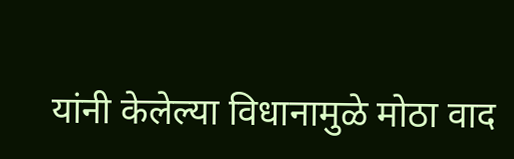यांनी केलेल्या विधानामुळे मोठा वाद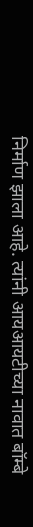निर्माण झाला आहे. त्यांनी आयआयटीच्या नावात बॉम्बे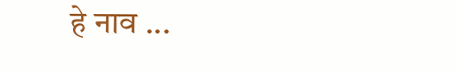हे नाव ...